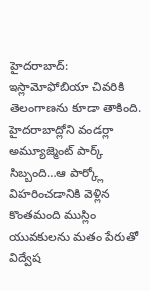హైదరాబాద్: ఇస్లామోఫోబియా చివరికి తెలంగాణను కూడా తాకింది. హైదరాబాద్లోని వండర్లా అమ్యూజ్మెంట్ పార్క్ సిబ్బంది…ఆ పార్క్లో విహరించడానికి వెళ్లిన కొంతమంది ముస్లిం యువకులను మతం పేరుతో విద్వేష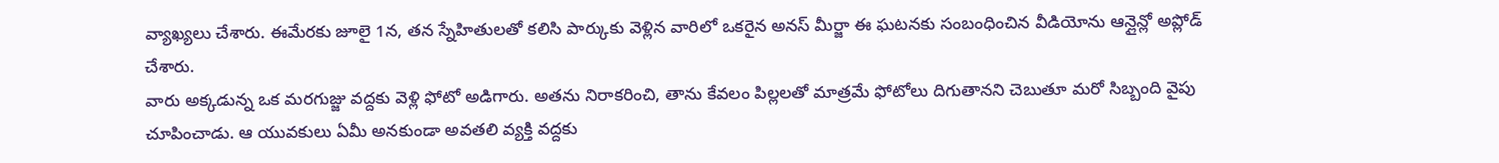వ్యాఖ్యలు చేశారు. ఈమేరకు జూలై 1న, తన స్నేహితులతో కలిసి పార్కుకు వెళ్లిన వారిలో ఒకరైన అనస్ మీర్జా ఈ ఘటనకు సంబంధించిన వీడియోను ఆన్లైన్లో అప్లోడ్ చేశారు.
వారు అక్కడున్న ఒక మరగుజ్జు వద్దకు వెళ్లి ఫోటో అడిగారు. అతను నిరాకరించి, తాను కేవలం పిల్లలతో మాత్రమే ఫోటోలు దిగుతానని చెబుతూ మరో సిబ్బంది వైపు చూపించాడు. ఆ యువకులు ఏమీ అనకుండా అవతలి వ్యక్తి వద్దకు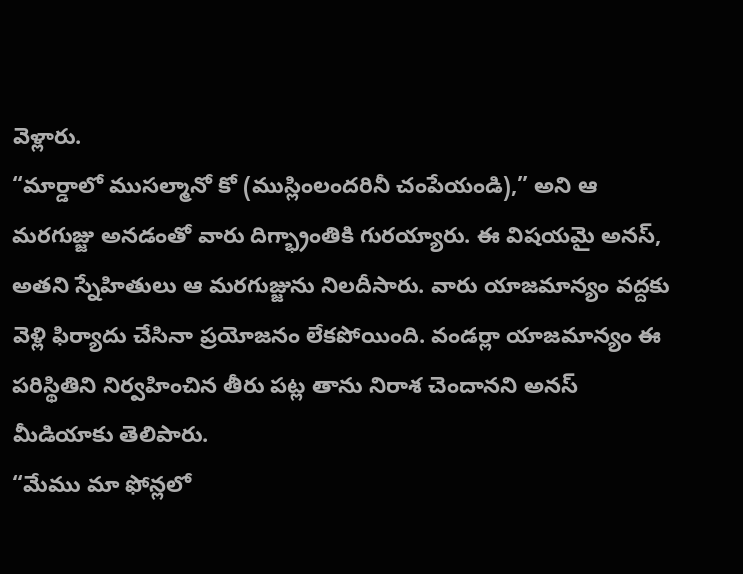వెళ్లారు.
“మార్డాలో ముసల్మానో కో (ముస్లింలందరినీ చంపేయండి),” అని ఆ మరగుజ్జు అనడంతో వారు దిగ్భ్రాంతికి గురయ్యారు. ఈ విషయమై అనస్, అతని స్నేహితులు ఆ మరగుజ్జును నిలదీసారు. వారు యాజమాన్యం వద్దకు వెళ్లి ఫిర్యాదు చేసినా ప్రయోజనం లేకపోయింది. వండర్లా యాజమాన్యం ఈ పరిస్థితిని నిర్వహించిన తీరు పట్ల తాను నిరాశ చెందానని అనస్ మీడియాకు తెలిపారు.
“మేము మా ఫోన్లలో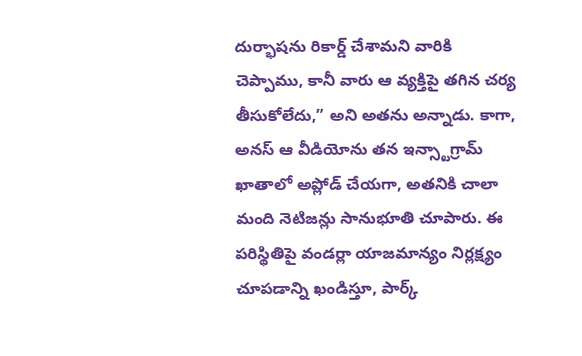దుర్భాషను రికార్డ్ చేశామని వారికి చెప్పాము, కానీ వారు ఆ వ్యక్తిపై తగిన చర్య తీసుకోలేదు,” అని అతను అన్నాడు. కాగా,
అనస్ ఆ వీడియోను తన ఇన్స్టాగ్రామ్ ఖాతాలో అప్లోడ్ చేయగా, అతనికి చాలా మంది నెటిజన్లు సానుభూతి చూపారు. ఈ పరిస్థితిపై వండర్లా యాజమాన్యం నిర్లక్ష్యం చూపడాన్ని ఖండిస్తూ, పార్క్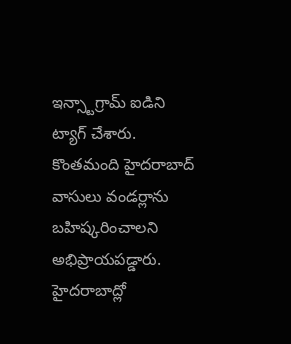ఇన్స్టాగ్రామ్ ఐడిని ట్యాగ్ చేశారు. కొంతమంది హైదరాబాద్ వాసులు వండర్లాను బహిష్కరించాలని అభిప్రాయపడ్డారు.
హైదరాబాద్లో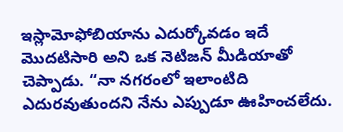ఇస్లామోఫోబియాను ఎదుర్కోవడం ఇదే మొదటిసారి అని ఒక నెటిజన్ మీడియాతో చెప్పాడు. “నా నగరంలో ఇలాంటిది ఎదురవుతుందని నేను ఎప్పుడూ ఊహించలేదు.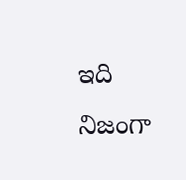ఇది నిజంగా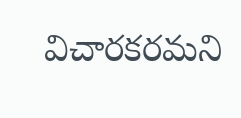విచారకరమని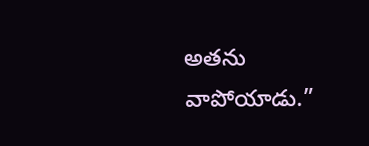అతను వాపోయాడు.”